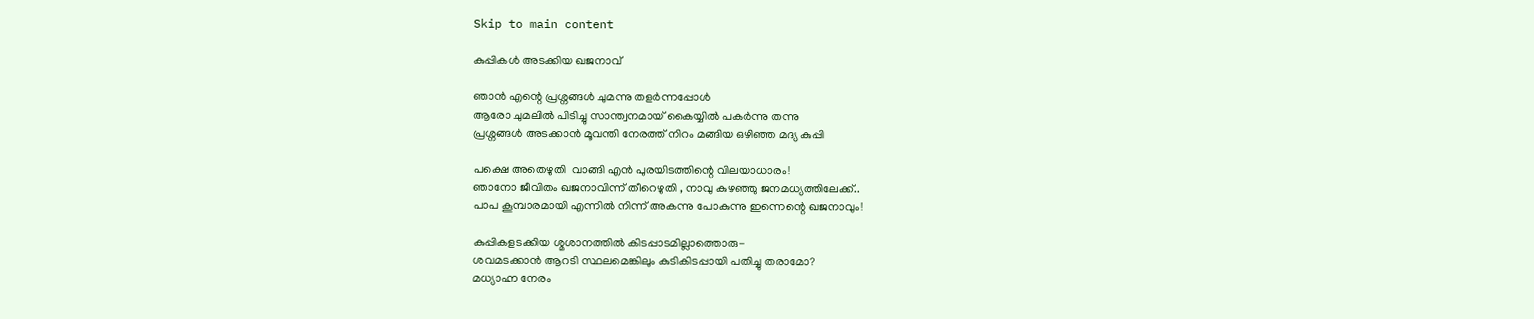Skip to main content

കുപ്പികൾ അടക്കിയ ഖജനാവ്‌

ഞാൻ എന്റെ പ്രശ്നങ്ങൾ ചുമന്നു തളർന്നപ്പോൾ
ആരോ ചുമലിൽ പിടിച്ചു സാന്ത്വനമായ് കൈയ്യിൽ പകർന്നു തന്നു
പ്രശ്നങ്ങൾ അടക്കാൻ മൂവന്തി നേരത്ത് നിറം മങ്ങിയ ഒഴിഞ്ഞ മദ്യ കുപ്പി

പക്ഷെ അതെഴുതി  വാങ്ങി എൻ പുരയിടത്തിന്റെ വിലയാധാരം!
ഞാനോ ജീവിതം ഖജനാവിന്ന് തീറെഴുതി , നാവു കുഴഞ്ഞു ജനമധ്യത്തിലേക്ക്..
പാപ കൂമ്പാരമായി എന്നിൽ നിന്ന് അകന്നു പോകുന്നു ഇന്നെന്റെ ഖജനാവും!

കുപ്പികളടക്കിയ ശ്മശാനത്തിൽ കിടപ്പാടമില്ലാത്തൊരു-
ശവമടക്കാൻ ആറടി സ്ഥലമെങ്കിലും കുടികിടപ്പായി പതിച്ചു തരാമോ?
മധ്യാഹ്ന നേരം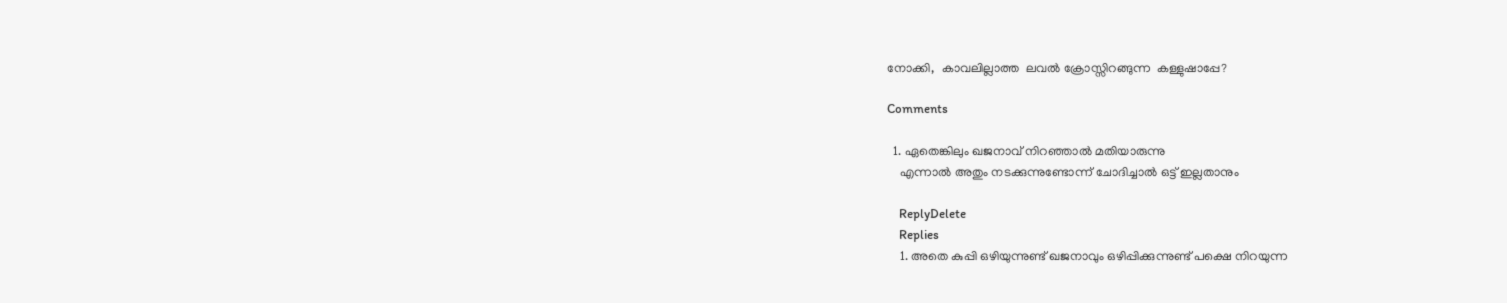നോക്കി,  കാവലില്ലാത്ത  ലവൽ ക്രോസ്സിറങ്ങുന്ന  കള്ളുഷാപ്പേ?

Comments

  1. ഏതെങ്കിലും ഖജനാവ് നിറഞ്ഞാല്‍ മതിയാരുന്നു
    എന്നാല്‍ അതും നടക്കുന്നുണ്ടോന്ന് ചോദിച്ചാല്‍ ഒട്ട് ഇല്ലതാനും

    ReplyDelete
    Replies
    1. അതെ കുപ്പി ഒഴിയുന്നുണ്ട് ഖജനാവും ഒഴിപ്പിക്കുന്നുണ്ട് പക്ഷെ നിറയുന്ന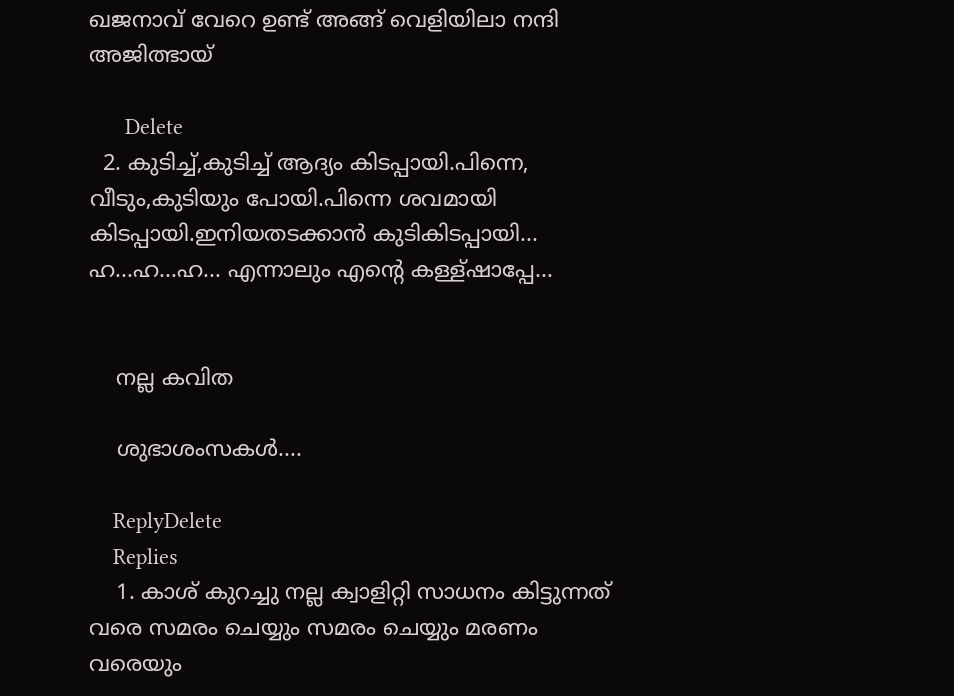ഖജനാവ്‌ വേറെ ഉണ്ട് അങ്ങ് വെളിയിലാ നന്ദി അജിത്ഭായ്

      Delete
  2. കുടിച്ച്,കുടിച്ച് ആദ്യം കിടപ്പായി.പിന്നെ, വീടും,കുടിയും പോയി.പിന്നെ ശവമായി കിടപ്പായി.ഇനിയതടക്കാൻ കുടികിടപ്പായി... ഹ...ഹ...ഹ... എന്നാലും എന്റെ കള്ള്ഷാപ്പേ...


    നല്ല കവിത

    ശുഭാശംസകൾ....

    ReplyDelete
    Replies
    1. കാശ് കുറച്ചു നല്ല ക്വാളിറ്റി സാധനം കിട്ടുന്നത് വരെ സമരം ചെയ്യും സമരം ചെയ്യും മരണം വരെയും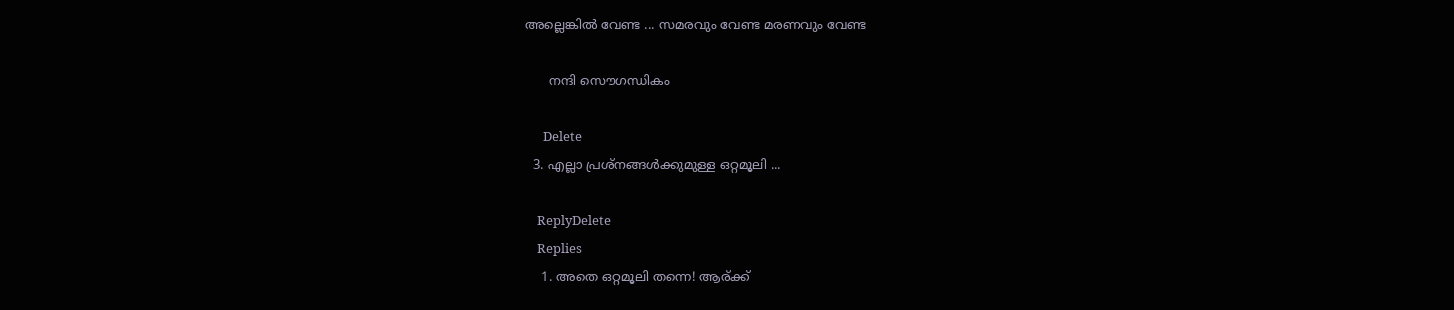അല്ലെങ്കിൽ വേണ്ട ... സമരവും വേണ്ട മരണവും വേണ്ട

      നന്ദി സൌഗന്ധികം

      Delete
  3. എല്ലാ പ്രശ്നങ്ങള്‍ക്കുമുള്ള ഒറ്റമൂലി ...

    ReplyDelete
    Replies
    1. അതെ ഒറ്റമൂലി തന്നെ! ആര്ക്ക്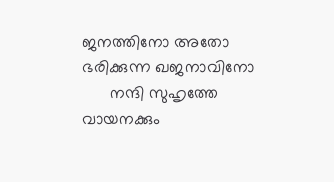ജനത്തിനോ അതോ ഭരിക്കുന്ന ഖജനാവിനോ
      നന്ദി സുഹൃത്തേ വായനക്കും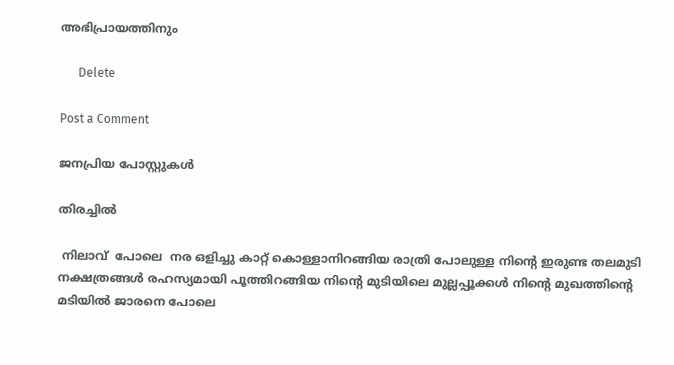അഭിപ്രായത്തിനും

      Delete

Post a Comment

ജനപ്രിയ പോസ്റ്റുകൾ

തിരച്ചിൽ

 നിലാവ്  പോലെ  നര ഒളിച്ചു കാറ്റ് കൊള്ളാനിറങ്ങിയ രാത്രി പോലുള്ള നിന്റെ ഇരുണ്ട തലമുടി നക്ഷത്രങ്ങൾ രഹസ്യമായി പൂത്തിറങ്ങിയ നിന്റെ മുടിയിലെ മുല്ലപ്പൂക്കൾ നിന്റെ മുഖത്തിന്റെ മടിയിൽ ജാരനെ പോലെ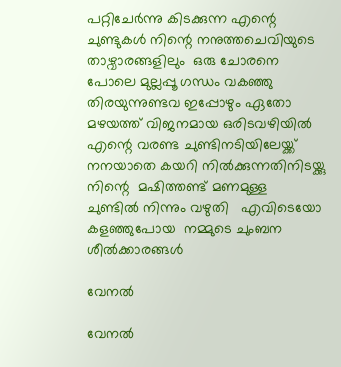പറ്റിചേർന്നു കിടക്കുന്ന എന്റെ ചുണ്ടുകൾ നിന്റെ നനുത്തചെവിയുടെ താഴ്വാരങ്ങളിലും  ഒരു ചോരനെ പോലെ മുല്ലപ്പൂ ഗന്ധം വകഞ്ഞു തിരയുന്നുണ്ടവ ഇപ്പോഴും ഏതോ മഴയത്ത് വിജനമായ ഒരിടവഴിയിൽ എന്റെ വരണ്ട ചുണ്ടിനടിയിലേയ്ക്ക് നനയാതെ കയറി നിൽക്കുന്നതിനിടയ്ക്കു നിന്റെ  മഷിത്തണ്ട് മണമുള്ള  ചുണ്ടിൽ നിന്നും വഴുതി   എവിടെയോ കളഞ്ഞുപോയ  നമ്മുടെ ചുംബന ശീൽക്കാരങ്ങൾ

വേനൽ

വേനൽ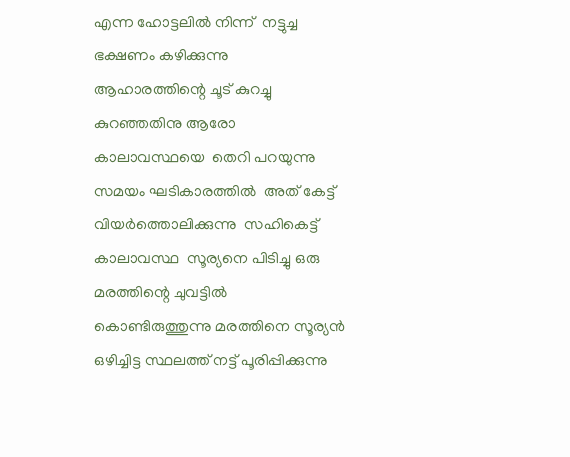എന്ന ഹോട്ടലിൽ നിന്ന്  നട്ടുച്ച ഭക്ഷണം കഴിക്കുന്നു  ആഹാരത്തിന്റെ ചൂട് കുറച്ചു  കുറഞ്ഞതിനു ആരോ കാലാവസ്ഥയെ  തെറി പറയുന്നു  സമയം ഘടികാരത്തിൽ  അത് കേട്ട് വിയർത്തൊലിക്കുന്നു  സഹികെട്ട് കാലാവസ്ഥ  സൂര്യനെ പിടിച്ചു ഒരു മരത്തിന്റെ ചുവട്ടിൽ കൊണ്ടിരുത്തുന്നു മരത്തിനെ സൂര്യൻ ഒഴിച്ചിട്ട സ്ഥലത്ത് നട്ട് പൂരിപ്പിക്കുന്നു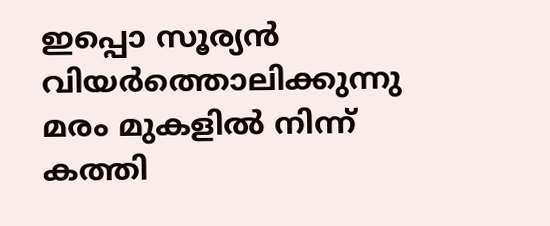ഇപ്പൊ സൂര്യൻ വിയർത്തൊലിക്കുന്നു മരം മുകളിൽ നിന്ന് കത്തി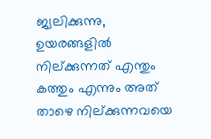ജ്വലിക്കുന്നു, ഉയരങ്ങളിൽ നില്ക്കുന്നത് എന്തും കത്തും എന്നും അത് താഴെ നില്ക്കുന്നവയെ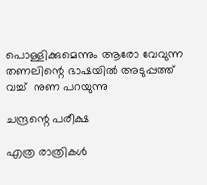പൊള്ളിക്കുമെന്നും ആരോ വേവുന്ന തണലിന്റെ ഭാഷയിൽ അടുപ്പത്ത് വച്ച്  നുണ പറയുന്നു

ചന്ദ്രന്റെ പരീക്ഷ

എത്ര രാത്രികൾ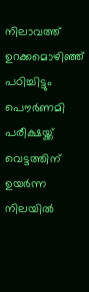നിലാവത്ത് ഉറക്കമൊഴിഞ്ഞ് പഠിച്ചിട്ടും പൌർണമി പരീക്ഷയ്ക്ക് വെട്ടത്തിന് ഉയർന്ന നിലയിൽ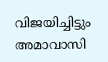വിജയിച്ചിട്ടും  അമാവാസി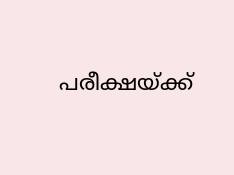പരീക്ഷയ്ക്ക്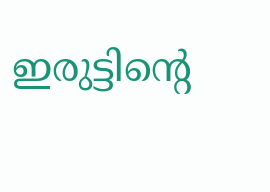ഇരുട്ടിന്റെ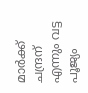മാർക്ക് ചന്ദ്രന് എന്നും വട്ട പൂജ്യം